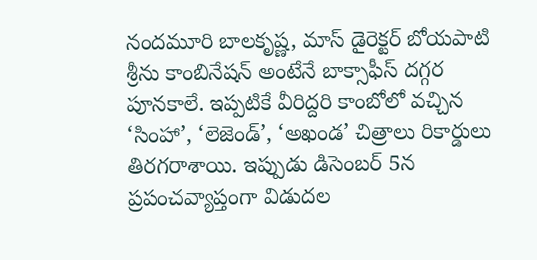నందమూరి బాలకృష్ణ, మాస్ డైరెక్టర్ బోయపాటి శ్రీను కాంబినేషన్ అంటేనే బాక్సాఫీస్ దగ్గర పూనకాలే. ఇప్పటికే వీరిద్దరి కాంబోలో వచ్చిన ‘సింహా’, ‘లెజెండ్’, ‘అఖండ’ చిత్రాలు రికార్డులు తిరగరాశాయి. ఇప్పుడు డిసెంబర్ 5న ప్రపంచవ్యాప్తంగా విడుదల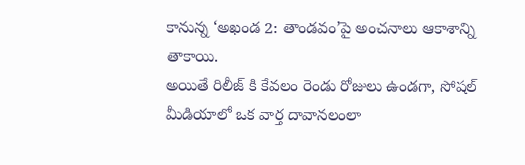కానున్న ‘అఖండ 2: తాండవం’పై అంచనాలు ఆకాశాన్ని తాకాయి.
అయితే రిలీజ్ కి కేవలం రెండు రోజులు ఉండగా, సోషల్ మీడియాలో ఒక వార్త దావానలంలా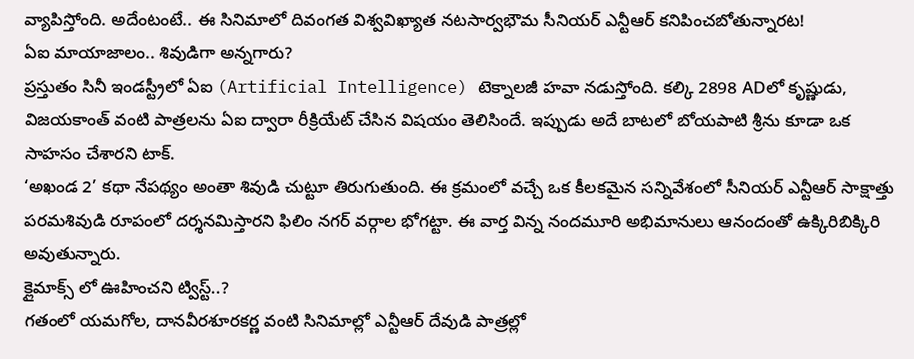వ్యాపిస్తోంది. అదేంటంటే.. ఈ సినిమాలో దివంగత విశ్వవిఖ్యాత నటసార్వభౌమ సీనియర్ ఎన్టీఆర్ కనిపించబోతున్నారట!
ఏఐ మాయాజాలం.. శివుడిగా అన్నగారు?
ప్రస్తుతం సినీ ఇండస్ట్రీలో ఏఐ (Artificial Intelligence) టెక్నాలజీ హవా నడుస్తోంది. కల్కి 2898 ADలో కృష్ణుడు, విజయకాంత్ వంటి పాత్రలను ఏఐ ద్వారా రీక్రియేట్ చేసిన విషయం తెలిసిందే. ఇప్పుడు అదే బాటలో బోయపాటి శ్రీను కూడా ఒక సాహసం చేశారని టాక్.
‘అఖండ 2’ కథా నేపథ్యం అంతా శివుడి చుట్టూ తిరుగుతుంది. ఈ క్రమంలో వచ్చే ఒక కీలకమైన సన్నివేశంలో సీనియర్ ఎన్టీఆర్ సాక్షాత్తు పరమశివుడి రూపంలో దర్శనమిస్తారని ఫిలిం నగర్ వర్గాల భోగట్టా. ఈ వార్త విన్న నందమూరి అభిమానులు ఆనందంతో ఉక్కిరిబిక్కిరి అవుతున్నారు.
క్లైమాక్స్ లో ఊహించని ట్విస్ట్..?
గతంలో యమగోల, దానవీరశూరకర్ణ వంటి సినిమాల్లో ఎన్టీఆర్ దేవుడి పాత్రల్లో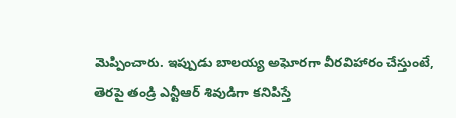మెప్పించారు. ఇప్పుడు బాలయ్య అఘోరగా వీరవిహారం చేస్తుంటే, తెరపై తండ్రి ఎన్టీఆర్ శివుడిగా కనిపిస్తే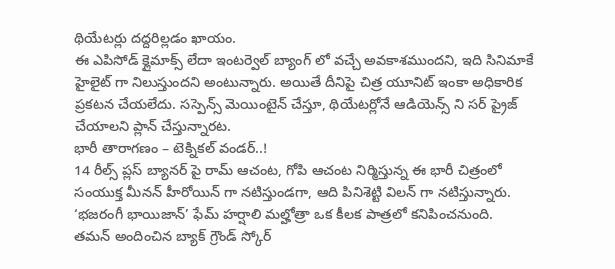థియేటర్లు దద్దరిల్లడం ఖాయం.
ఈ ఎపిసోడ్ క్లైమాక్స్ లేదా ఇంటర్వెల్ బ్యాంగ్ లో వచ్చే అవకాశముందని, ఇది సినిమాకే హైలైట్ గా నిలుస్తుందని అంటున్నారు. అయితే దీనిపై చిత్ర యూనిట్ ఇంకా అధికారిక ప్రకటన చేయలేదు. సస్పెన్స్ మెయింటైన్ చేస్తూ, థియేటర్లోనే ఆడియెన్స్ ని సర్ ప్రైజ్ చేయాలని ప్లాన్ చేస్తున్నారట.
భారీ తారాగణం – టెక్నికల్ వండర్..!
14 రీల్స్ ప్లస్ బ్యానర్ పై రామ్ ఆచంట, గోపి ఆచంట నిర్మిస్తున్న ఈ భారీ చిత్రంలో సంయుక్త మీనన్ హీరోయిన్ గా నటిస్తుండగా, ఆది పినిశెట్టి విలన్ గా నటిస్తున్నారు. ‘భజరంగీ భాయిజాన్’ ఫేమ్ హర్షాలి మల్హోత్రా ఒక కీలక పాత్రలో కనిపించనుంది.
తమన్ అందించిన బ్యాక్ గ్రౌండ్ స్కోర్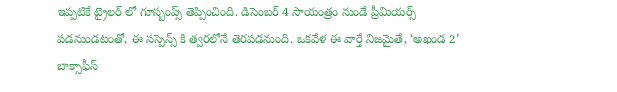ఇప్పటికే ట్రైలర్ లో గూస్బంప్స్ తెప్పించింది. డిసెంబర్ 4 సాయంత్రం నుండే ప్రీమియర్స్ పడనుండటంతో, ఈ సస్పెన్స్ కి త్వరలోనే తెరపడనుంది. ఒకవేళ ఈ వార్తే నిజమైతే, ‘అఖండ 2’ బాక్సాఫీస్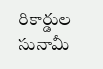రికార్డుల సునామీ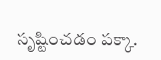సృష్టించడం పక్కా.